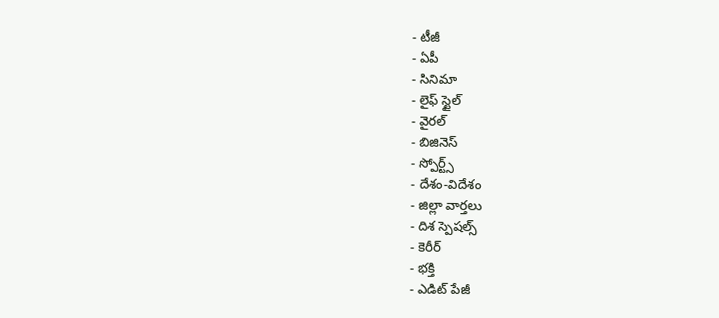- టీజీ
- ఏపీ
- సినిమా
- లైఫ్ స్టైల్
- వైరల్
- బిజినెస్
- స్పోర్ట్స్
- దేశం-విదేశం
- జిల్లా వార్తలు
- దిశ స్పెషల్స్
- కెరీర్
- భక్తి
- ఎడిట్ పేజీ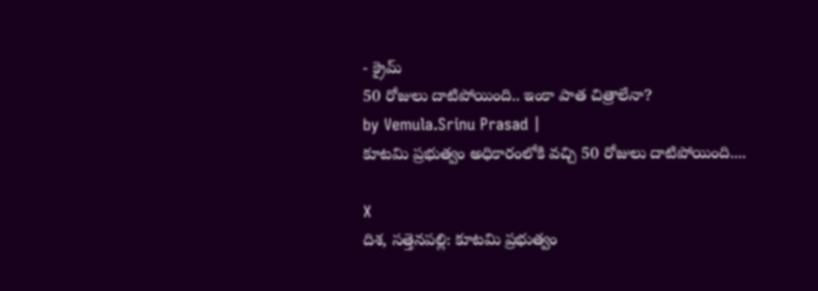- క్రైమ్
50 రోజులు దాటిపోయింది.. ఇంకా పాత చిత్రాలేనా?
by Vemula.Srinu Prasad |
కూటమి ప్రభుత్వం అధికారంలోకి వచ్చి 50 రోజులు దాటిపోయింది....

X
దిశ, సత్తెనపల్లి: కూటమి ప్రభుత్వం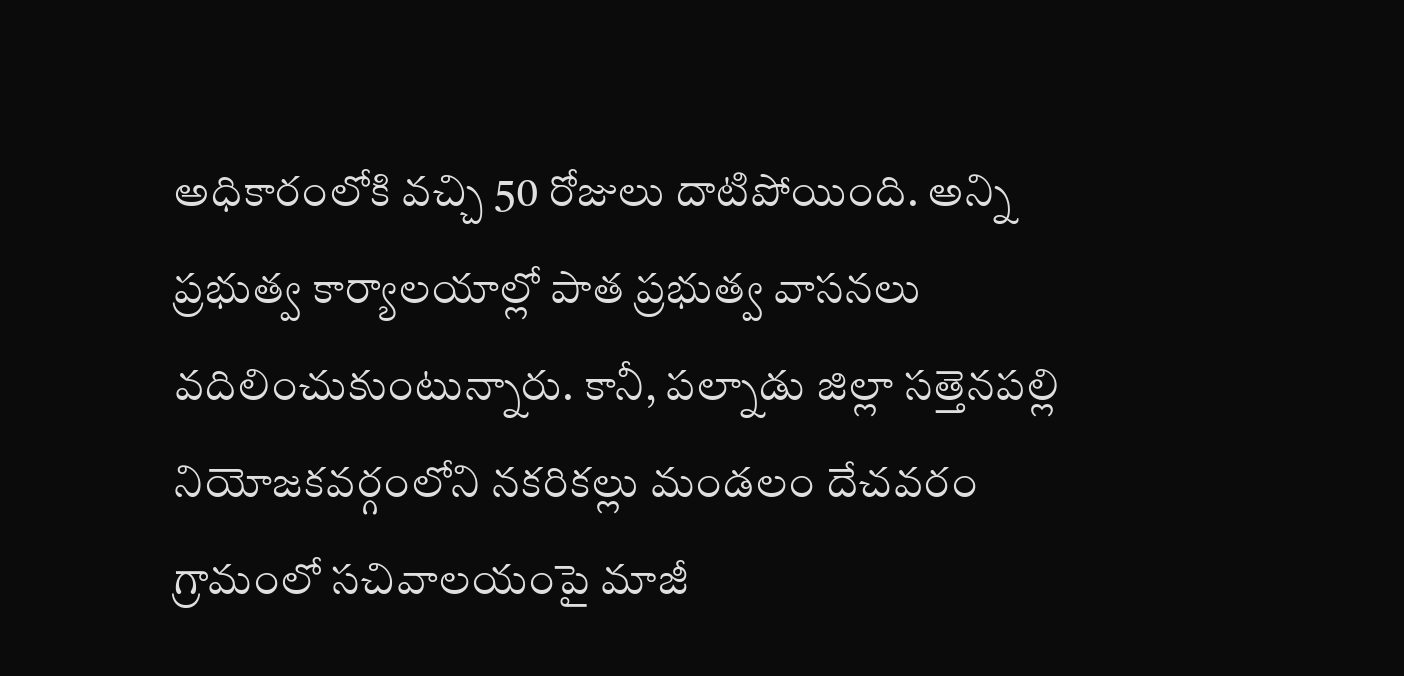అధికారంలోకి వచ్చి 50 రోజులు దాటిపోయింది. అన్ని ప్రభుత్వ కార్యాలయాల్లో పాత ప్రభుత్వ వాసనలు వదిలించుకుంటున్నారు. కానీ, పల్నాడు జిల్లా సత్తెనపల్లి నియోజకవర్గంలోని నకరికల్లు మండలం దేచవరం గ్రామంలో సచివాలయంపై మాజీ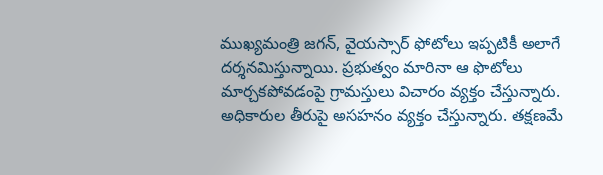ముఖ్యమంత్రి జగన్, వైయస్సార్ ఫోటోలు ఇప్పటికీ అలాగే దర్శనమిస్తున్నాయి. ప్రభుత్వం మారినా ఆ ఫొటోలు మార్చకపోవడంపై గ్రామస్తులు విచారం వ్యక్తం చేస్తున్నారు. అధికారుల తీరుపై అసహనం వ్యక్తం చేస్తున్నారు. తక్షణమే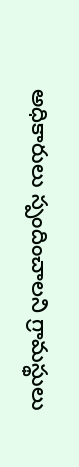అధికారులు స్పందించాలని గ్రామస్థులు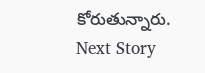కోరుతున్నారు.
Next Story